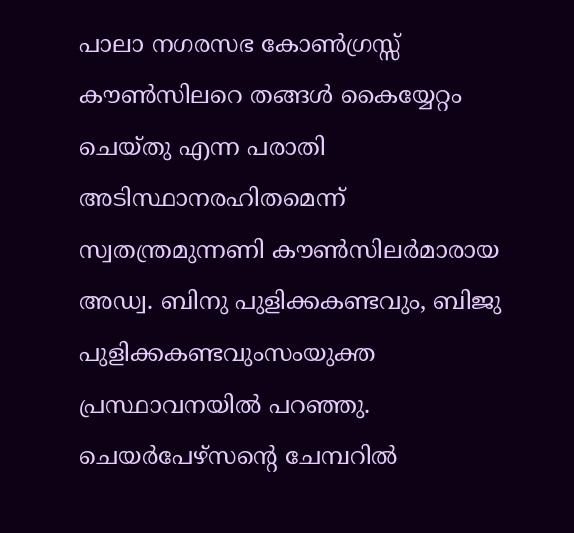പാലാ നഗരസഭ കോൺഗ്രസ്സ് കൗൺസിലറെ തങ്ങൾ കൈയ്യേറ്റം ചെയ്തു എന്ന പരാതി അടിസ്ഥാനരഹിതമെന്ന് സ്വതന്ത്രമുന്നണി കൗൺസിലർമാരായ അഡ്വ. ബിനു പുളിക്കകണ്ടവും, ബിജു പുളിക്കകണ്ടവുംസംയുക്ത പ്രസ്ഥാവനയിൽ പറഞ്ഞു.
ചെയർപേഴ്സന്റെ ചേമ്പറിൽ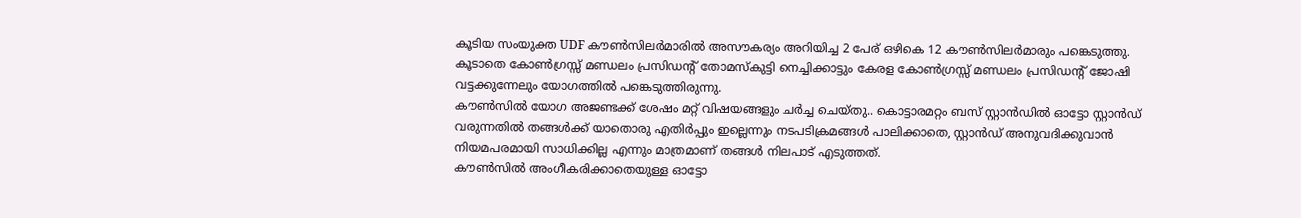കൂടിയ സംയുക്ത UDF കൗൺസിലർമാരിൽ അസൗകര്യം അറിയിച്ച 2 പേര് ഒഴികെ 12 കൗൺസിലർമാരും പങ്കെടുത്തു. കൂടാതെ കോൺഗ്രസ്സ് മണ്ഡലം പ്രസിഡന്റ് തോമസ്കുട്ടി നെച്ചിക്കാട്ടും കേരള കോൺഗ്രസ്സ് മണ്ഡലം പ്രസിഡന്റ് ജോഷി വട്ടക്കുന്നേലും യോഗത്തിൽ പങ്കെടുത്തിരുന്നു.
കൗൺസിൽ യോഗ അജണ്ടക്ക് ശേഷം മറ്റ് വിഷയങ്ങളും ചർച്ച ചെയ്തു.. കൊട്ടാരമറ്റം ബസ് സ്റ്റാൻഡിൽ ഓട്ടോ സ്റ്റാൻഡ് വരുന്നതിൽ തങ്ങൾക്ക് യാതൊരു എതിർപ്പും ഇല്ലെന്നും നടപടിക്രമങ്ങൾ പാലിക്കാതെ, സ്റ്റാൻഡ് അനുവദിക്കുവാൻ നിയമപരമായി സാധിക്കില്ല എന്നും മാത്രമാണ് തങ്ങൾ നിലപാട് എടുത്തത്.
കൗൺസിൽ അംഗീകരിക്കാതെയുള്ള ഓട്ടോ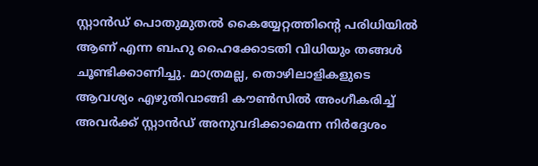സ്റ്റാൻഡ് പൊതുമുതൽ കൈയ്യേറ്റത്തിൻ്റെ പരിധിയിൽ ആണ് എന്ന ബഹു ഹൈക്കോടതി വിധിയും തങ്ങൾ ചൂണ്ടിക്കാണിച്ചു. മാത്രമല്ല, തൊഴിലാളികളുടെ ആവശ്യം എഴുതിവാങ്ങി കൗൺസിൽ അംഗീകരിച്ച് അവർക്ക് സ്റ്റാൻഡ് അനുവദിക്കാമെന്ന നിർദ്ദേശം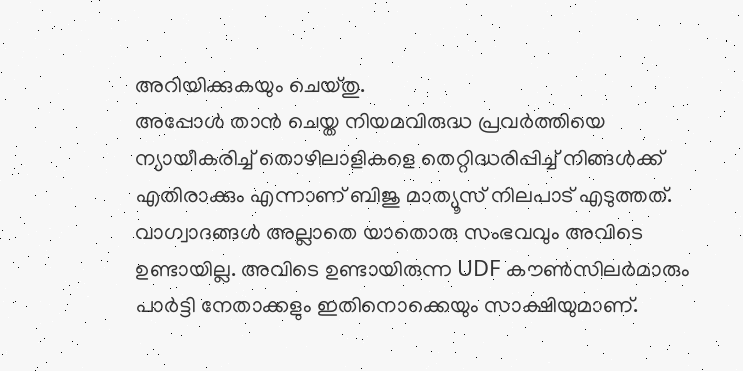അറിയിക്കുകയും ചെയ്തു.
അപ്പോൾ താൻ ചെയ്ത നിയമവിരുദ്ധ പ്രവർത്തിയെ ന്യായീകരിച്ച് തൊഴിലാളികളെ തെറ്റിദ്ധരിപ്പിച്ച് നിങ്ങൾക്ക് എതിരാക്കും എന്നാണ് ബിജു മാത്യൂസ് നിലപാട് എടുത്തത്. വാഗ്വാദങ്ങൾ അല്ലാതെ യാതൊരു സംഭവവും അവിടെ ഉണ്ടായില്ല. അവിടെ ഉണ്ടായിരുന്ന UDF കൗൺസിലർമാരും പാർട്ടി നേതാക്കളും ഇതിനൊക്കെയും സാക്ഷിയുമാണ്.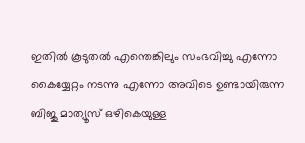ഇതിൽ കൂടുതൽ എന്തെങ്കിലും സംഭവിച്ചു എന്നോ കൈയ്യേറ്റം നടന്നു എന്നോ അവിടെ ഉണ്ടായിരുന്ന ബിജു മാത്യൂസ് ഒഴികെയുള്ള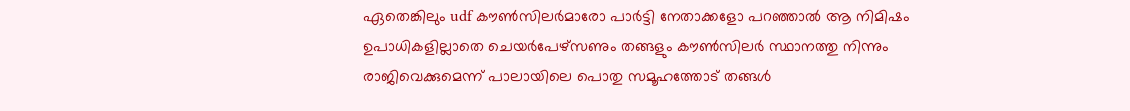ഏതെങ്കിലും udf കൗൺസിലർമാരോ പാർട്ടി നേതാക്കളോ പറഞ്ഞാൽ ആ നിമിഷം ഉപാധികളില്ലാതെ ചെയർപേഴ്സണും തങ്ങളും കൗൺസിലർ സ്ഥാനത്തു നിന്നും രാജിവെക്കുമെന്ന് പാലായിലെ പൊതു സമൂഹത്തോട് തങ്ങൾ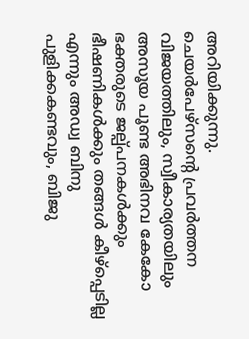അറിയിക്കുന്നു.
ചെയർപേഴ്സൻ്റെ പ്രവർത്തന വിജയത്തിലും, സ്വീകാര്യതയിലും അസൂയ പൂണ്ട അഭിനവ കേകോ ഭക്തരുടെ ജല്പ്പനകൾക്കും ഭീഷണികൾക്കും തങ്ങൾ കീഴ്പ്പെടില്ല എന്നും അഡ്വ ബിനു പുളിക്കകണ്ടവും, ബിജു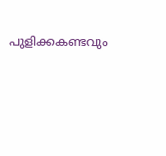പുളിക്കകണ്ടവും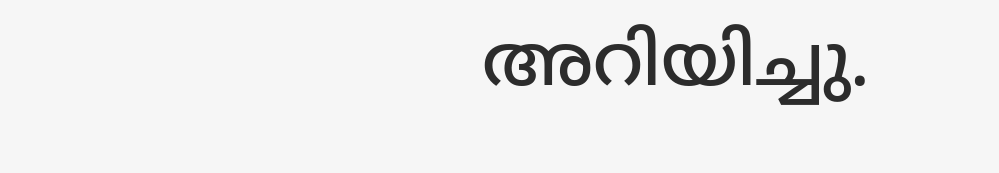അറിയിച്ചു.